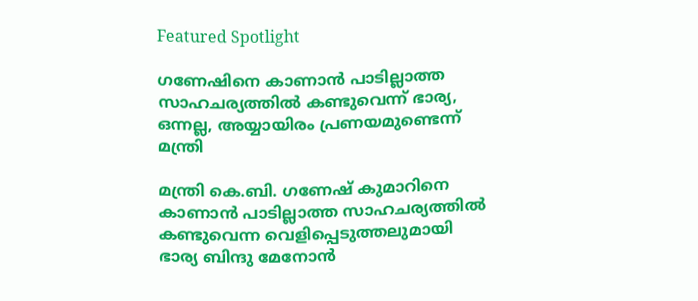Featured Spotlight

ഗണേഷിനെ കാണാൻ പാടില്ലാത്ത സാഹചര്യത്തിൽ കണ്ടുവെന്ന് ഭാര്യ, ഒന്നല്ല, അയ്യായിരം പ്രണയമുണ്ടെന്ന് മന്ത്രി

മന്ത്രി കെ.ബി. ഗണേഷ് കുമാറിനെ കാണാൻ പാടില്ലാത്ത സാഹചര്യത്തിൽ കണ്ടുവെന്ന വെളിപ്പെടുത്തലുമായി ഭാര്യ ബിന്ദു മേനോൻ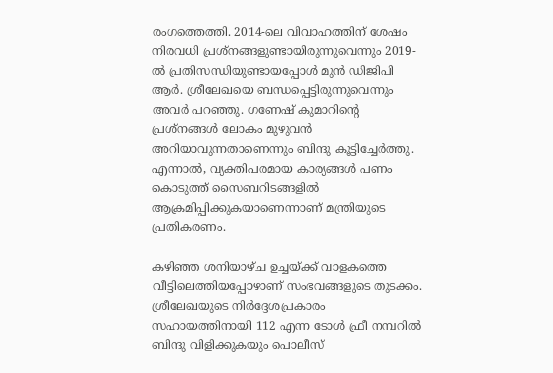രംഗത്തെത്തി. 2014-ലെ വിവാഹത്തിന് ശേഷം നിരവധി പ്രശ്നങ്ങളുണ്ടായിരുന്നുവെന്നും 2019-ൽ പ്രതിസന്ധിയുണ്ടായപ്പോൾ മുൻ ഡിജിപി ആർ. ശ്രീലേഖയെ ബന്ധപ്പെട്ടിരുന്നുവെന്നും അവർ പറഞ്ഞു. ഗണേഷ് കുമാറിന്റെ പ്രശ്നങ്ങൾ ലോകം മുഴുവൻ അറിയാവുന്നതാണെന്നും ബിന്ദു കൂട്ടിച്ചേർത്തു. എന്നാൽ, വ്യക്തിപരമായ കാര്യങ്ങൾ പണം കൊടുത്ത് സൈബറിടങ്ങളിൽ ആക്രമിപ്പിക്കുകയാണെന്നാണ് മന്ത്രിയുടെ പ്രതികരണം.

കഴിഞ്ഞ ശനിയാഴ്ച ഉച്ചയ്ക്ക് വാളകത്തെ വീട്ടിലെത്തിയപ്പോഴാണ് സംഭവങ്ങളുടെ തുടക്കം. ശ്രീലേഖയുടെ നിർദ്ദേശപ്രകാരം സഹായത്തിനായി 112 എന്ന ടോൾ ഫ്രീ നമ്പറിൽ ബിന്ദു വിളിക്കുകയും പൊലീസ്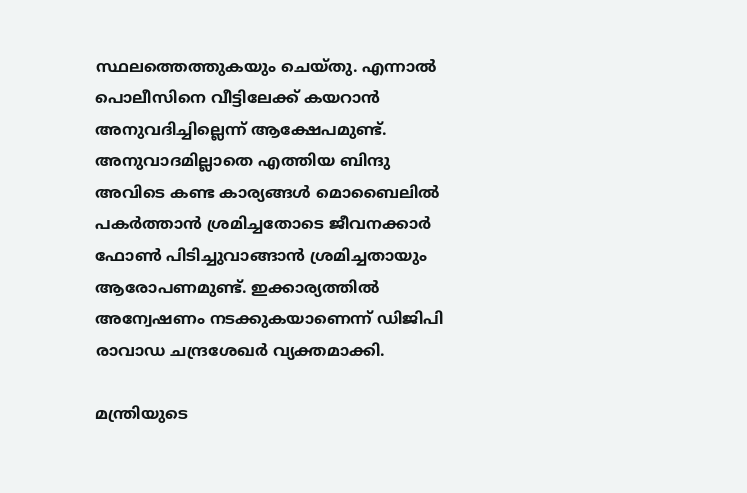സ്ഥലത്തെത്തുകയും ചെയ്തു. എന്നാൽ പൊലീസിനെ വീട്ടിലേക്ക് കയറാൻ അനുവദിച്ചില്ലെന്ന് ആക്ഷേപമുണ്ട്. അനുവാദമില്ലാതെ എത്തിയ ബിന്ദു അവിടെ കണ്ട കാര്യങ്ങൾ മൊബൈലിൽ പകർത്താൻ ശ്രമിച്ചതോടെ ജീവനക്കാർ ഫോൺ പിടിച്ചുവാങ്ങാൻ ശ്രമിച്ചതായും ആരോപണമുണ്ട്. ഇക്കാര്യത്തിൽ അന്വേഷണം നടക്കുകയാണെന്ന് ഡിജിപി രാവാഡ ചന്ദ്രശേഖർ വ്യക്തമാക്കി.

മന്ത്രിയുടെ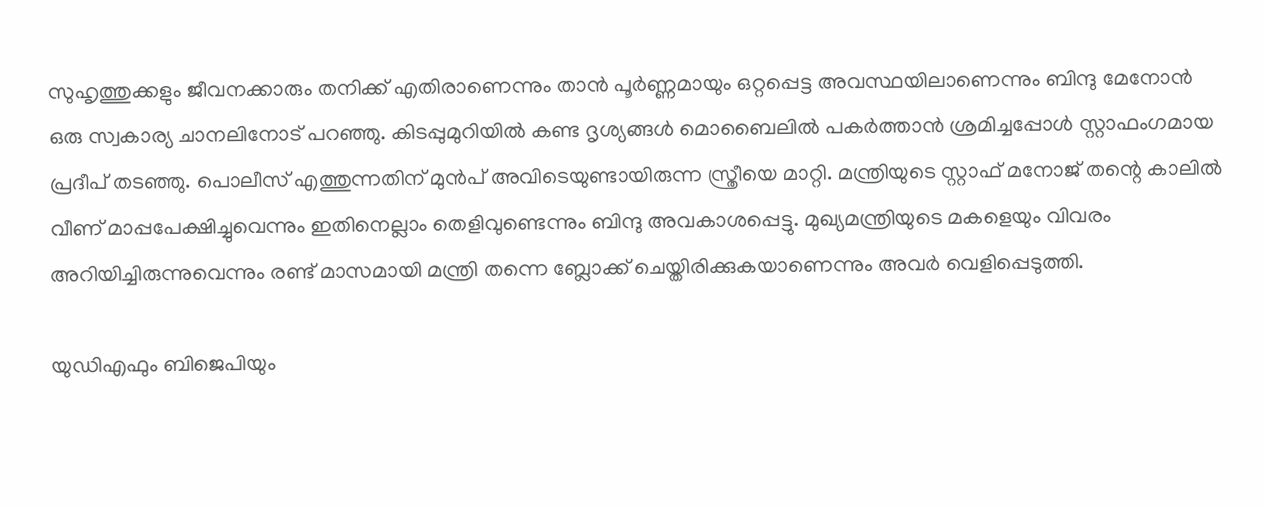സുഹൃത്തുക്കളും ജീവനക്കാരും തനിക്ക് എതിരാണെന്നും താൻ പൂർണ്ണമായും ഒറ്റപ്പെട്ട അവസ്ഥയിലാണെന്നും ബിന്ദു മേനോൻ ഒരു സ്വകാര്യ ചാനലിനോട് പറഞ്ഞു. കിടപ്പുമുറിയിൽ കണ്ട ദൃശ്യങ്ങൾ മൊബൈലിൽ പകർത്താൻ ശ്രമിച്ചപ്പോൾ സ്റ്റാഫംഗമായ പ്രദീപ് തടഞ്ഞു. പൊലീസ് എത്തുന്നതിന് മുൻപ് അവിടെയുണ്ടായിരുന്ന സ്ത്രീയെ മാറ്റി. മന്ത്രിയുടെ സ്റ്റാഫ് മനോജ് തന്റെ കാലിൽ വീണ് മാപ്പപേക്ഷിച്ചുവെന്നും ഇതിനെല്ലാം തെളിവുണ്ടെന്നും ബിന്ദു അവകാശപ്പെട്ടു. മുഖ്യമന്ത്രിയുടെ മകളെയും വിവരം അറിയിച്ചിരുന്നുവെന്നും രണ്ട് മാസമായി മന്ത്രി തന്നെ ബ്ലോക്ക് ചെയ്തിരിക്കുകയാണെന്നും അവർ വെളിപ്പെടുത്തി.

യുഡിഎഫും ബിജെപിയും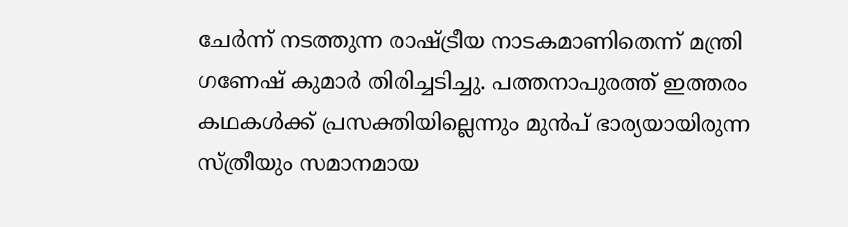ചേർന്ന് നടത്തുന്ന രാഷ്ട്രീയ നാടകമാണിതെന്ന് മന്ത്രി ഗണേഷ് കുമാർ തിരിച്ചടിച്ചു. പത്തനാപുരത്ത് ഇത്തരം കഥകൾക്ക് പ്രസക്തിയില്ലെന്നും മുൻപ് ഭാര്യയായിരുന്ന സ്ത്രീയും സമാനമായ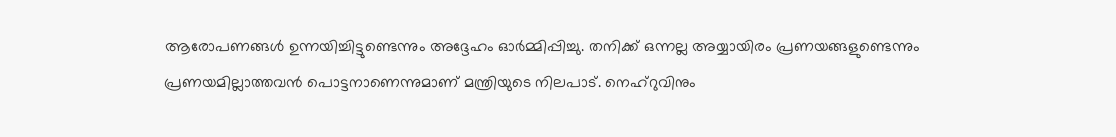ആരോപണങ്ങൾ ഉന്നയിച്ചിട്ടുണ്ടെന്നും അദ്ദേഹം ഓർമ്മിപ്പിച്ചു. തനിക്ക് ഒന്നല്ല അയ്യായിരം പ്രണയങ്ങളുണ്ടെന്നും പ്രണയമില്ലാത്തവൻ പൊട്ടനാണെന്നുമാണ് മന്ത്രിയുടെ നിലപാട്. നെഹ്‌റുവിനും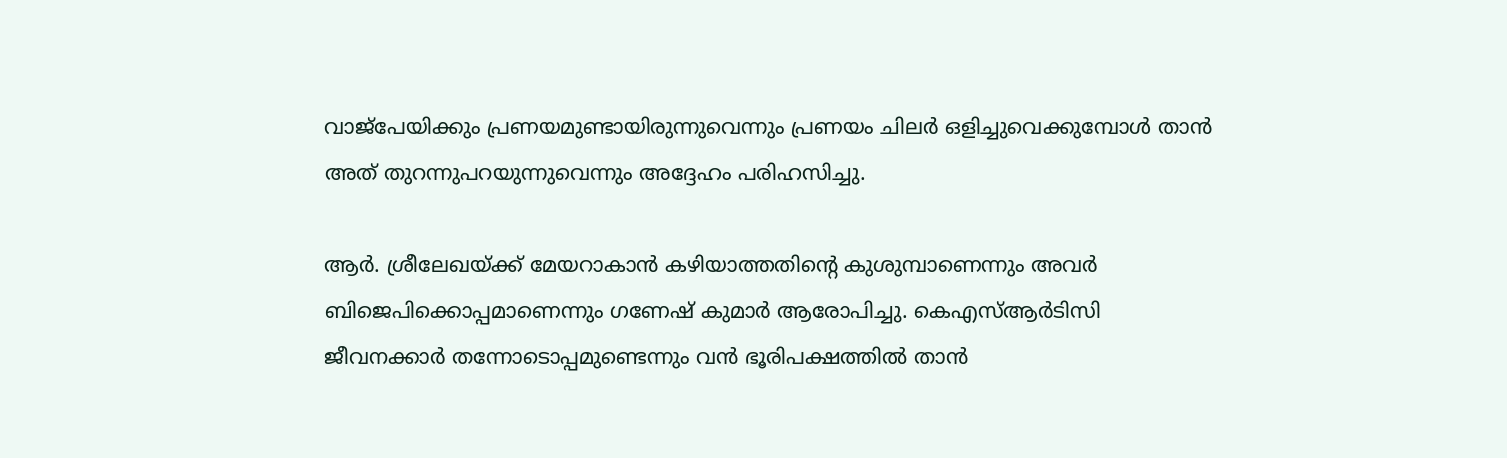വാജ്‌പേയിക്കും പ്രണയമുണ്ടായിരുന്നുവെന്നും പ്രണയം ചിലർ ഒളിച്ചുവെക്കുമ്പോൾ താൻ അത് തുറന്നുപറയുന്നുവെന്നും അദ്ദേഹം പരിഹസിച്ചു.

ആർ. ശ്രീലേഖയ്ക്ക് മേയറാകാൻ കഴിയാത്തതിന്റെ കുശുമ്പാണെന്നും അവർ ബിജെപിക്കൊപ്പമാണെന്നും ഗണേഷ് കുമാർ ആരോപിച്ചു. കെഎസ്ആർടിസി ജീവനക്കാർ തന്നോടൊപ്പമുണ്ടെന്നും വൻ ഭൂരിപക്ഷത്തിൽ താൻ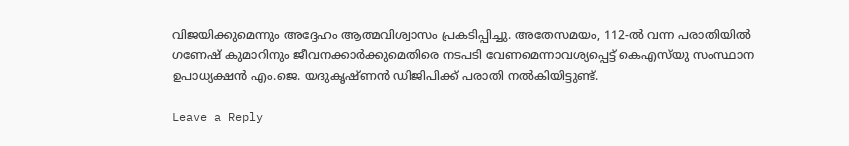വിജയിക്കുമെന്നും അദ്ദേഹം ആത്മവിശ്വാസം പ്രകടിപ്പിച്ചു. അതേസമയം, 112-ൽ വന്ന പരാതിയിൽ ഗണേഷ് കുമാറിനും ജീവനക്കാർക്കുമെതിരെ നടപടി വേണമെന്നാവശ്യപ്പെട്ട് കെഎസ്‌യു സംസ്ഥാന ഉപാധ്യക്ഷൻ എം.ജെ. യദുകൃഷ്ണൻ ഡിജിപിക്ക് പരാതി നൽകിയിട്ടുണ്ട്.

Leave a Reply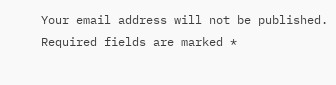Your email address will not be published. Required fields are marked *